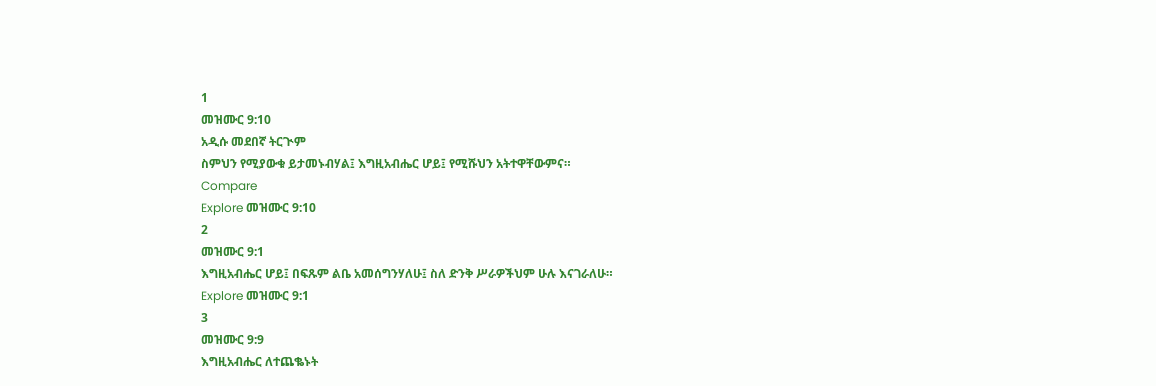1
መዝሙር 9:10
አዲሱ መደበኛ ትርጒም
ስምህን የሚያውቁ ይታመኑብሃል፤ እግዚአብሔር ሆይ፤ የሚሹህን አትተዋቸውምና።
Compare
Explore መዝሙር 9:10
2
መዝሙር 9:1
እግዚአብሔር ሆይ፤ በፍጹም ልቤ አመሰግንሃለሁ፤ ስለ ድንቅ ሥራዎችህም ሁሉ እናገራለሁ።
Explore መዝሙር 9:1
3
መዝሙር 9:9
እግዚአብሔር ለተጨቈኑት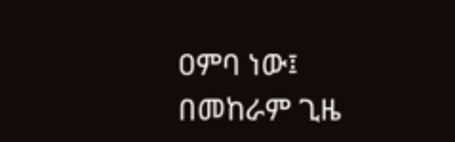ዐምባ ነው፤ በመከራም ጊዜ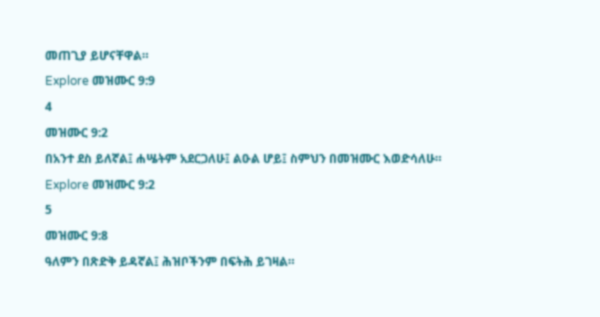መጠጊያ ይሆናቸዋል።
Explore መዝሙር 9:9
4
መዝሙር 9:2
በአንተ ደስ ይለኛል፤ ሐሤትም አደርጋለሁ፤ ልዑል ሆይ፤ ስምህን በመዝሙር እወድሳለሁ።
Explore መዝሙር 9:2
5
መዝሙር 9:8
ዓለምን በጽድቅ ይዳኛል፤ ሕዝቦችንም በፍትሕ ይገዛል።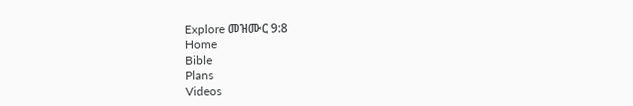Explore መዝሙር 9:8
Home
Bible
Plans
Videos